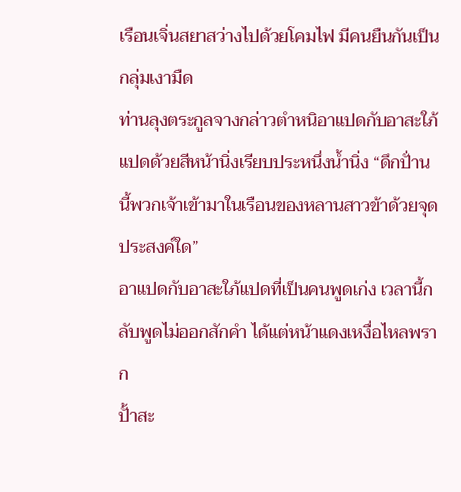เรือนเจิ่นสยาสว่างไปด้วยโคมไฟ มีคนยืนกันเป็นกลุ่มเงามืด
ท่านลุงตระกูลจางกล่าวตำหนิอาแปดกับอาสะใภ้แปดด้วยสีหน้านิ่งเรียบประหนึ่งน้ำนิ่ง “ดึกปั่านนี้พวกเจ้าเข้ามาในเรือนของหลานสาวข้าด้วยจุดประสงค์ใด”
อาแปดกับอาสะใภ้แปดที่เป็นคนพูดเก่ง เวลานี้กลับพูดไม่ออกสักคำ ได้แต่หน้าแดงเหงื่อไหลพราก
ปั้าสะ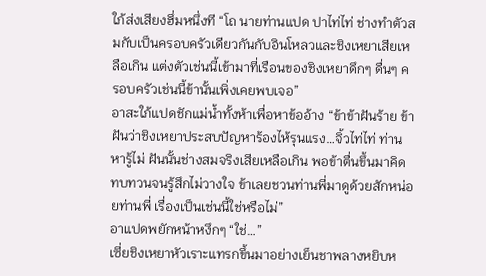ใภ้ส่งเสียงฮึ่มหนึ่งที “โถ นายท่านแปด ปาไท่ไท่ ช่างทำตัวสมกับเป็นครอบครัวเดียวกันกับอินโหลวและชิงเหยาเสียเหลือเกิน แต่งตัวเช่นนี้เข้ามาที่เรือนของชิงเหยาดึกๆ ดื่นๆ ครอบครัวเช่นนี้ข้านั้นเพิ่งเคยพบเจอ”
อาสะใภ้แปดชักแม่น้ำทั้งห้าเพื่อหาข้ออ้าง “ข้าข้าฝันร้าย ข้าฝันว่าชิงเหยาประสบปัญหาร้องไห้รุนแรง…จิ้วไท่ไท่ ท่านหารู้ไม่ ฝันนั้นช่างสมจริงเสียเหลือเกิน พอข้าตื่นขึ้นมาคิดทบทวนจนรู้สึกไม่วางใจ ข้าเลยชวนท่านพี่มาดูด้วยสักหน่อยท่านพี่ เรื่องเป็นเช่นนี้ใช่หรือไม่”
อาแปดพยักหน้าหงึกๆ “ใช่…”
เซี่ยชิงเหยาหัวเราะแทรกขึ้นมาอย่างเย็นชาพลางหยิบห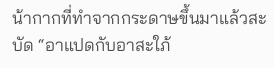น้ากากที่ทำจากกระดาษขึ้นมาแล้วสะบัด “อาแปดกับอาสะใภ้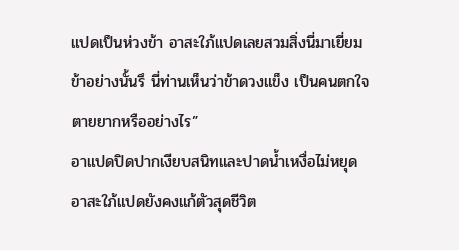แปดเป็นห่วงข้า อาสะใภ้แปดเลยสวมสิ่งนี่มาเยี่ยมข้าอย่างนั้นรึ นี่ท่านเห็นว่าข้าดวงแข็ง เป็นคนตกใจตายยากหรืออย่างไร”
อาแปดปิดปากเงียบสนิทและปาดน้ำเหงื่อไม่หยุด
อาสะใภ้แปดยังคงแก้ตัวสุดชีวิต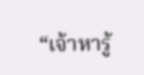“เจ้าหารู้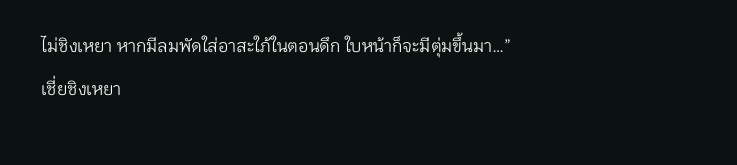ไม่ชิงเหยา หากมีลมพัดใส่อาสะใภ้ในตอนดึก ใบหน้าก็จะมีตุ่มขึ้นมา…”
เชี่ยชิงเหยา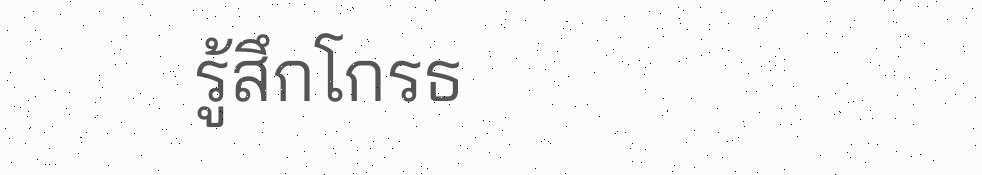รู้สึกโกรธ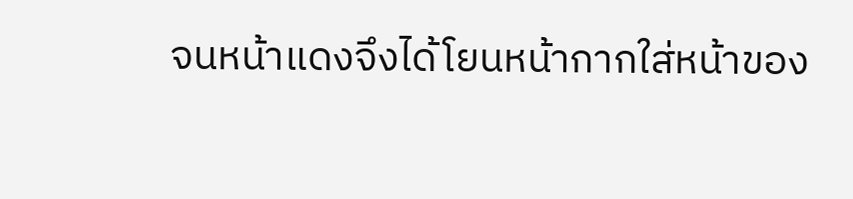จนหน้าแดงจึงได้โยนหน้ากากใส่หน้าของ